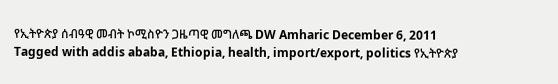የኢትዮጵያ ሰብዓዊ መብት ኮሚስዮን ጋዜጣዊ መግለጫ DW Amharic December 6, 2011 Tagged with addis ababa, Ethiopia, health, import/export, politics የኢትዮጵያ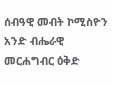ሰብዓዊ መብት ኮሚስዮን አንድ ብሔራዊ መርሐግብር ዕቅድ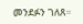መንደፉን ገለጸ።